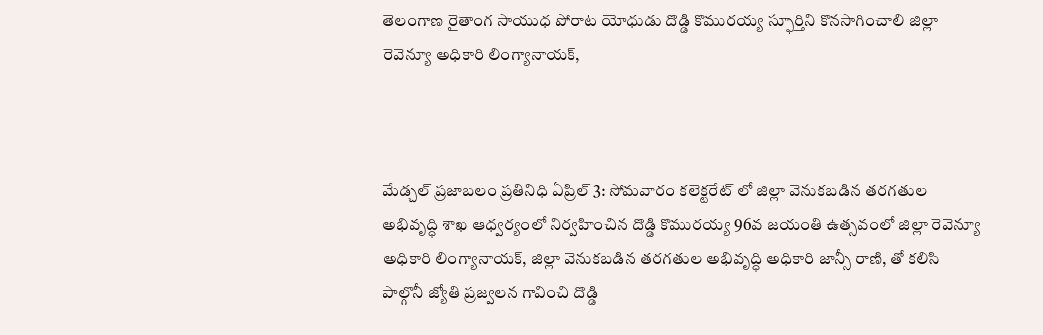తెలంగాణ రైతాంగ సాయుధ పోరాట యోధుడు దొడ్డి కొమురయ్య స్ఫూర్తిని కొనసాగించాలి జిల్లా రెవెన్యూ అధికారి లింగ్యానాయక్,



మేడ్చల్ ప్రజాబలం ప్రతినిధి ఏప్రిల్ 3: సోమవారం కలెక్టరేట్ లో జిల్లా వెనుకబడిన తరగతుల అభివృద్ధి శాఖ ఆధ్వర్యంలో నిర్వహించిన దొడ్డి కొమురయ్య 96వ జయంతి ఉత్సవంలో జిల్లా రెవెన్యూ అధికారి లింగ్యానాయక్, జిల్లా వెనుకబడిన తరగతుల అభివృద్ధి అధికారి జాన్సీ రాణి, తో కలిసి పాల్గొనీ జ్యోతి ప్రజ్వలన గావించి దొడ్డి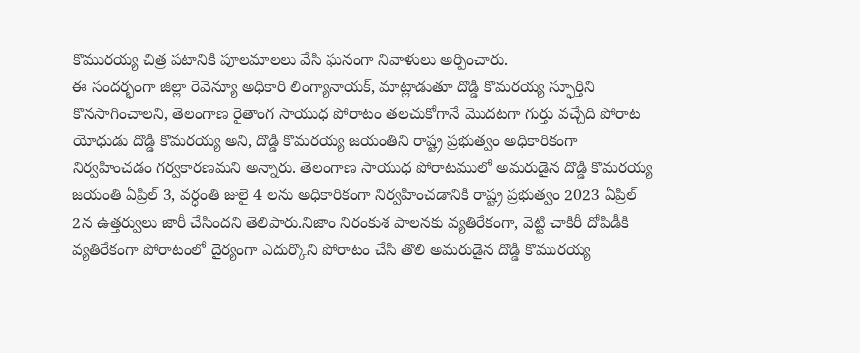కొమురయ్య చిత్ర పటానికి పూలమాలలు వేసి ఘనంగా నివాళులు అర్పించారు.
ఈ సందర్భంగా జిల్లా రెవెన్యూ అధికారి లింగ్యానాయక్, మాట్లాడుతూ దొడ్డి కొమరయ్య స్ఫూర్తిని కొనసాగించాలని, తెలంగాణ రైతాంగ సాయుధ పోరాటం తలచుకోగానే మొదటగా గుర్తు వచ్చేది పోరాట యోధుడు దొడ్డి కొమరయ్య అని, దొడ్డి కొమరయ్య జయంతిని రాష్ట్ర ప్రభుత్వం అధికారికంగా నిర్వహించడం గర్వకారణమని అన్నారు. తెలంగాణ సాయుధ పోరాటములో అమరుడైన దొడ్డి కొమరయ్య జయంతి ఏప్రిల్ 3, వర్ధంతి జులై 4 లను అధికారికంగా నిర్వహించడానికి రాష్ట్ర ప్రభుత్వం 2023 ఏప్రిల్ 2న ఉత్తర్వులు జారీ చేసిందని తెలిపారు.నిజాం నిరంకుశ పాలనకు వ్యతిరేకంగా, వెట్టి చాకిరీ దోపిడీకి వ్యతిరేకంగా పోరాటంలో దైర్యంగా ఎదుర్కొని పోరాటం చేసి తొలి అమరుడైన దొడ్డి కొమురయ్య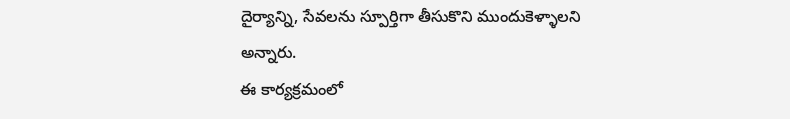దైర్యాన్ని, సేవలను స్పూర్తిగా తీసుకొని ముందుకెళ్ళాలని అన్నారు.
ఈ కార్యక్రమంలో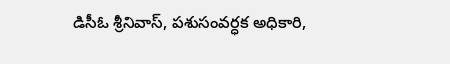డిసీఓ శ్రీనివాస్, పశుసంవర్ధక అధికారి,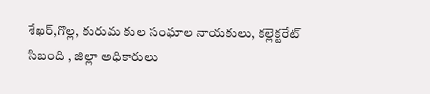శేఖర్,గొల్ల, కురుమ కుల సంఘాల నాయకులు, కల్లెక్టరేట్ సిబంది , జిల్లా అధికారులు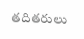తదితరులు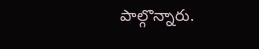పాల్గొన్నారు.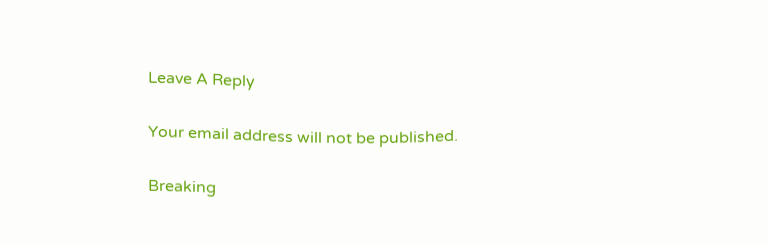Leave A Reply

Your email address will not be published.

Breaking